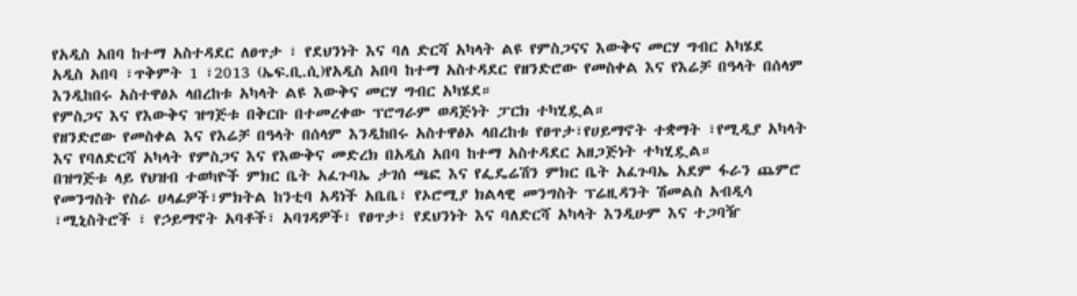የአዲስ አበባ ከተማ አስተዳደር ለፀጥታ ፣ የደህንነት እና ባለ ድርሻ አካላት ልዩ የምስጋናና እውቅና መርሃ ግብር አካሄደ
አዲስ አበባ ፣ጥቅምት 1 ፣2013 (ኤፍ.ቢ.ሲ)የአዲስ አበባ ከተማ አስተዳደር የዘንድሮው የመስቀል እና የእሬቻ በዓላት በሰላም እንዲከበሩ አስተዋፅኦ ላበረከቱ አካላት ልዩ እውቅና መርሃ ግብር አካሄደ።
የምስጋና እና የእውቅና ዝግጅቱ በቅርቡ በተመረቀው ፕሮግራም ወዳጅነት ፓርክ ተካሂዷል።
የዘንድሮው የመስቀል እና የእሬቻ በዓላት በሰላም እንዲከበሩ አስተዋፅኦ ላበረከቱ የፀጥታ፣የሀይማኖት ተቋማት ፣የሚዲያ አካላት እና የባለድርሻ አካላት የምስጋና እና የእውቅና መድረክ በአዲስ አበባ ከተማ አስተዳደር አዘጋጅነት ተካሂዷል።
በዝግጅቱ ላይ የህዝብ ተወካዮች ምክር ቤት አፈጉባኤ ታገሰ ጫፎ እና የፌዴሬሽን ምክር ቤት አፈጉባኤ አደም ፋራን ጨምሮ የመንግስት የስራ ሀላፊዎች፣ምክትል ከንቲባ አዳነች አቤቤ፣ የኦሮሚያ ክልላዊ መንግስት ፕሬዚዳንት ሽመልስ አብዲሳ ፣ሚኒስትሮች ፣ የኃይማኖት አባቶች፣ አባገዳዎች፣ የፀጥታ፣ የደህንነት እና ባለድርሻ አካላት እንዲሁም እና ተጋባዥ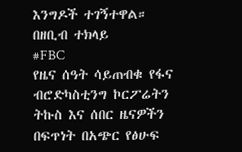እንግዶች ተገኝተዋል።
በዘቢብ ተክላይ
#FBC
የዜና ሰዓት ሳይጠብቁ የፋና ብሮድካስቲንግ ኮርፖሬትን ትኩስ እና ሰበር ዜናዎችን በፍጥነት በአጭር የፅሁፍ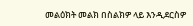መልዕክት መልክ በስልክዎ ላይ እንዲደርስዎ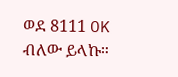ወደ 8111 OK ብለው ይላኩ።